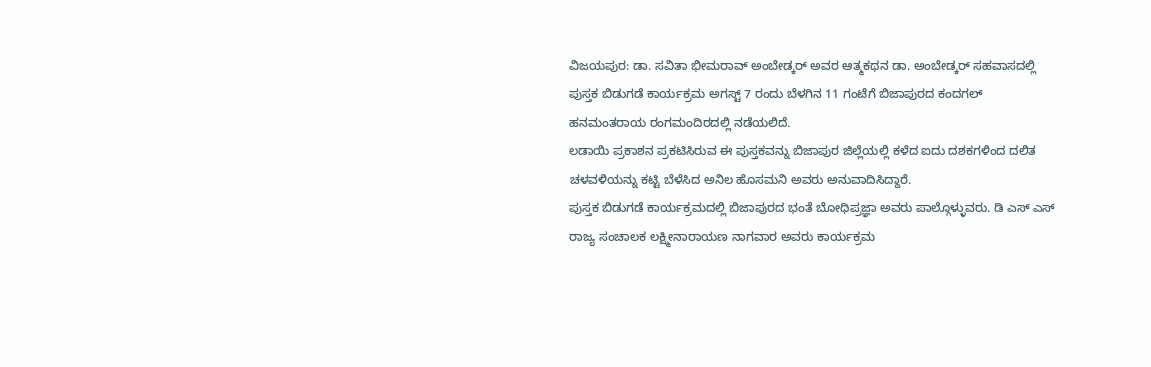ವಿಜಯಪುರ: ಡಾ. ಸವಿತಾ ಭೀಮರಾವ್ ಅಂಬೇಡ್ಕರ್ ಅವರ ಆತ್ಮಕಥನ ಡಾ. ಅಂಬೇಡ್ಕರ್ ಸಹವಾಸದಲ್ಲಿ ಪುಸ್ತಕ ಬಿಡುಗಡೆ ಕಾರ್ಯಕ್ರಮ ಅಗಸ್ಟ್ 7 ರಂದು ಬೆಳಗಿನ 11 ಗಂಟೆಗೆ ಬಿಜಾಪುರದ ಕಂದಗಲ್ ಹನಮಂತರಾಯ ರಂಗಮಂದಿರದಲ್ಲಿ ನಡೆಯಲಿದೆ.
ಲಡಾಯಿ ಪ್ರಕಾಶನ ಪ್ರಕಟಿಸಿರುವ ಈ ಪುಸ್ತಕವನ್ನು ಬಿಜಾಪುರ ಜಿಲ್ಲೆಯಲ್ಲಿ ಕಳೆದ ಐದು ದಶಕಗಳಿಂದ ದಲಿತ ಚಳವಳಿಯನ್ನು ಕಟ್ಟಿ ಬೆಳೆಸಿದ ಅನಿಲ ಹೊಸಮನಿ ಅವರು ಅನುವಾದಿಸಿದ್ದಾರೆ.
ಪುಸ್ತಕ ಬಿಡುಗಡೆ ಕಾರ್ಯಕ್ರಮದಲ್ಲಿ ಬಿಜಾಪುರದ ಭಂತೆ ಬೋಧಿಪ್ರಜ್ಞಾ ಅವರು ಪಾಲ್ಗೊಳ್ಳುವರು. ಡಿ ಎಸ್ ಎಸ್ ರಾಜ್ಯ ಸಂಚಾಲಕ ಲಕ್ಷ್ಮೀನಾರಾಯಣ ನಾಗವಾರ ಅವರು ಕಾರ್ಯಕ್ರಮ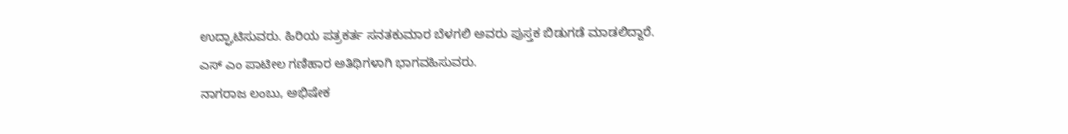ಉದ್ಘಾಟಿಸುವರು. ಹಿರಿಯ ಪತ್ರಕರ್ತ ಸನತಕುಮಾರ ಬೆಳಗಲಿ ಅವರು ಪುಸ್ತಕ ಬಿಡುಗಡೆ ಮಾಡಲಿದ್ದಾರೆ. ಎಸ್ ಎಂ ಪಾಟೀಲ ಗಣಿಹಾರ ಅತಿಥಿಗಳಾಗಿ ಭಾಗವಹಿಸುವರು.
ನಾಗರಾಜ ಲಂಬು, ಅಭಿಷೇಕ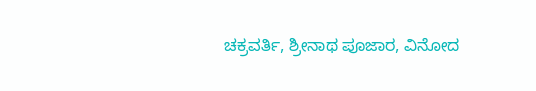ಚಕ್ರವರ್ತಿ, ಶ್ರೀನಾಥ ಪೂಜಾರ, ವಿನೋದ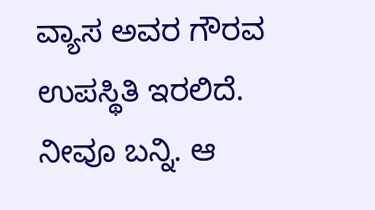ವ್ಯಾಸ ಅವರ ಗೌರವ ಉಪಸ್ಥಿತಿ ಇರಲಿದೆ. ನೀವೂ ಬನ್ನಿ. ಆ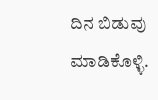ದಿನ ಬಿಡುವು ಮಾಡಿಕೊಳ್ಳಿ.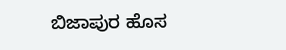ಬಿಜಾಪುರ ಹೊಸ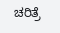ಚರಿತ್ರೆ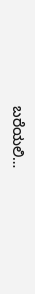ಬರೆಯಲಿ…